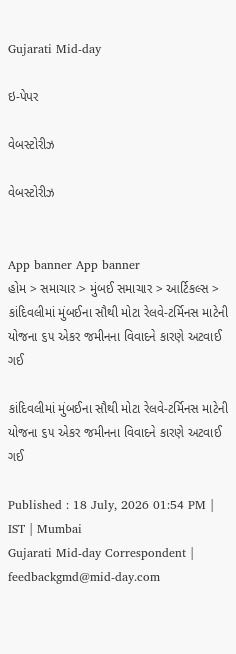Gujarati Mid-day

ઇ-પેપર

વેબસ્ટોરીઝ

વેબસ્ટોરીઝ


App banner App banner
હોમ > સમાચાર > મુંબઈ સમાચાર > આર્ટિકલ્સ > કાંદિવલીમાં મુંબઈના સૌથી મોટા રેલવે-ટર્મિનસ માટેની યોજના ૬૫ એકર જમીનના વિવાદને કારણે અટવાઈ ગઈ

કાંદિવલીમાં મુંબઈના સૌથી મોટા રેલવે-ટર્મિનસ માટેની યોજના ૬૫ એકર જમીનના વિવાદને કારણે અટવાઈ ગઈ

Published : 18 July, 2026 01:54 PM | IST | Mumbai
Gujarati Mid-day Correspondent | feedbackgmd@mid-day.com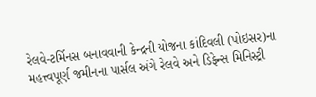રેલવે-ટર્મિનસ બનાવવાની કેન્દ્રની યોજના કાંદિવલી (પોઇસર)ના મહત્ત્વપૂર્ણ જમીનના પાર્સલ અંગે રેલવે અને ડિફેન્સ મિનિસ્ટ્રી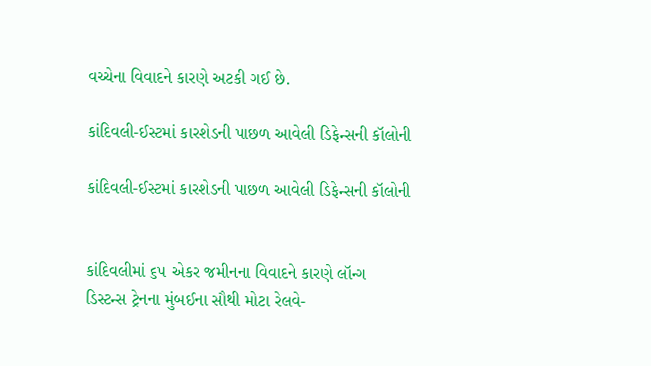વચ્ચેના વિવાદને કારણે અટકી ગઈ છે.

કાંદિવલી-ઈસ્ટમાં કારશેડની પાછળ આવેલી ડિફેન્સની કૉલોની

કાંદિવલી-ઈસ્ટમાં કારશેડની પાછળ આવેલી ડિફેન્સની કૉલોની


કાંદિવલીમાં ૬૫ એકર જમીનના વિવાદને કારણે લૉન્ગ ડિસ્ટન્સ ટ્રેનના મુંબઈના સૌથી મોટા રેલવે-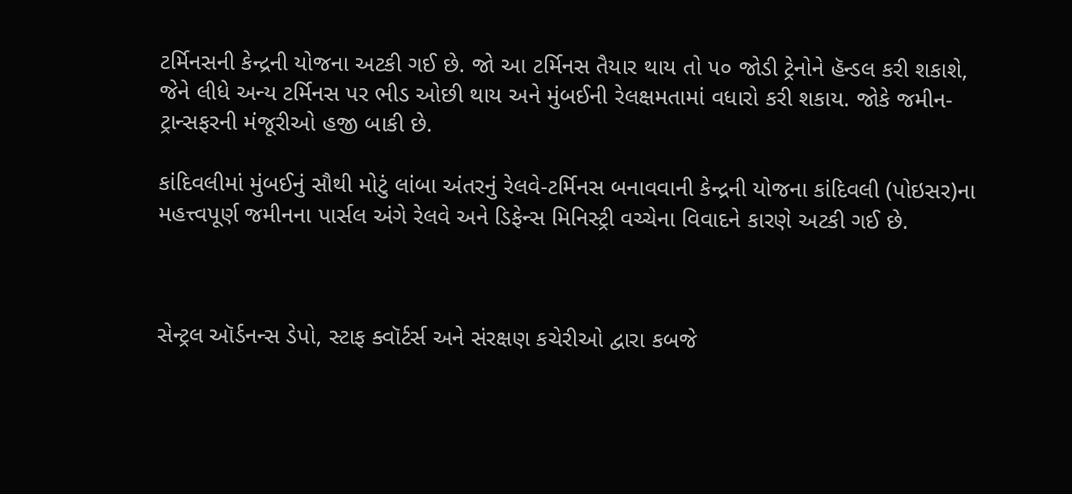ટર્મિનસની કેન્દ્રની યોજના અટકી ગઈ છે. જો આ ટર્મિનસ તૈયાર થાય તો ૫૦ જોડી ટ્રેનોને હૅન્ડલ કરી શકાશે, જેને લીધે અન્ય ટર્મિનસ પર ભીડ ઓછી થાય અને મુંબઈની રેલક્ષમતામાં વધારો કરી શકાય. જોકે જમીન-ટ્રાન્સફરની મંજૂરીઓ હજી બાકી છે.

કાંદિવલીમાં મુંબઈનું સૌથી મોટું લાંબા અંતરનું રેલવે-ટર્મિનસ બનાવવાની કેન્દ્રની યોજના કાંદિવલી (પોઇસર)ના મહત્ત્વપૂર્ણ જમીનના પાર્સલ અંગે રેલવે અને ડિફેન્સ મિનિસ્ટ્રી વચ્ચેના વિવાદને કારણે અટકી ગઈ છે.



સેન્ટ્રલ ઑર્ડનન્સ ડેપો, સ્ટાફ ક્વૉર્ટર્સ અને સંરક્ષણ કચેરીઓ દ્વારા કબજે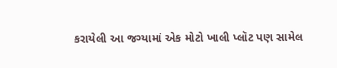કરાયેલી આ જગ્યામાં એક મોટો ખાલી પ્લૉટ પણ સામેલ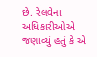છે. રેલવેના અધિકારીઓએ જણાવ્યું હતું કે એ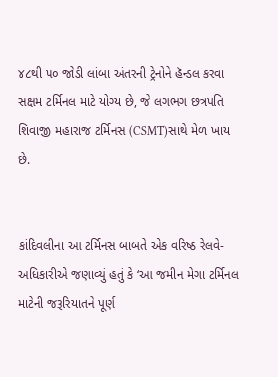૪૮થી ૫૦ જોડી લાંબા અંતરની ટ્રેનોને હૅન્ડલ કરવા સક્ષમ ટર્મિનલ માટે યોગ્ય છે, જે લગભગ છત્રપતિ શિવાજી મહારાજ ટર્મિનસ (CSMT)સાથે મેળ ખાય છે.


કાંદિવલીના આ ટર્મિનસ બાબતે એક વરિષ્ઠ રેલવે-અધિકારીએ જણાવ્યું હતું કે ‘આ જમીન મેગા ટર્મિનલ માટેની જરૂરિયાતને પૂર્ણ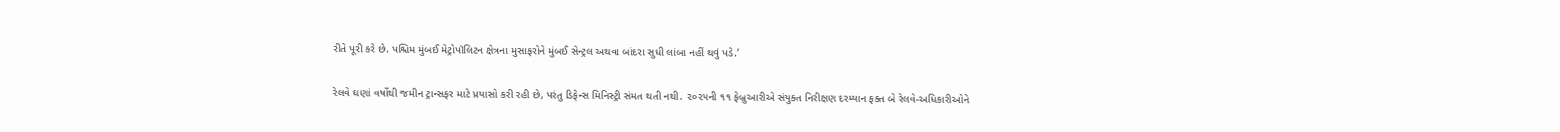રીતે પૂરી કરે છે. પશ્ચિમ મુંબઈ મેટ્રોપૉલિટન ક્ષેત્રના મુસાફરોને મુંબઈ સેન્ટ્રલ અથવા બાંદરા સુધી લાંબા નહીં થવું પડે.’

રેલવે ઘણાં વર્ષોથી જમીન ટ્રાન્સફર માટે પ્રયાસો કરી રહી છે, પરંતુ ડિફેન્સ મિનિસ્ટ્રી સંમત થતી નથી. ૨૦૨૫ની ૧૧ ફેબ્રુઆરીએ સંયુક્ત નિરીક્ષણ દરમ્યાન ફક્ત બે રેલવે-અધિકારીઓને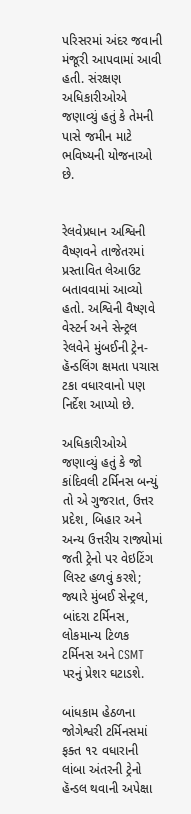પરિસરમાં અંદર જવાની મંજૂરી આપવામાં આવી હતી. સંરક્ષણ અધિકારીઓએ જણાવ્યું હતું કે તેમની પાસે જમીન માટે ભવિષ્યની યોજનાઓ છે.


રેલવેપ્રધાન અશ્વિની વૈષ્ણવને તાજેતરમાં પ્રસ્તાવિત લેઆઉટ બતાવવામાં આવ્યો હતો. અશ્વિની વૈષ્ણવે વેસ્ટર્ન અને સેન્ટ્રલ રેલવેને મુંબઈની ટ્રેન-હૅન્ડલિંગ ક્ષમતા પચાસ ટકા વધારવાનો પણ નિર્દેશ આપ્યો છે.

અધિકારીઓએ જણાવ્યું હતું કે જો કાંદિવલી ટર્મિનસ બન્યું તો એ ગુજરાત, ઉત્તર પ્રદેશ, બિહાર અને અન્ય ઉત્તરીય રાજ્યોમાં જતી ટ્રેનો પર વેઇટિંગ લિસ્ટ હળવું કરશે; જ્યારે મુંબઈ સેન્ટ્રલ, બાંદરા ટર્મિનસ, લોકમાન્ય ટિળક ટર્મિનસ અને CSMT પરનું પ્રેશર ઘટાડશે.

બાંધકામ હેઠળના જોગેશ્વરી ટર્મિનસમાં ફક્ત ૧૨ વધારાની લાંબા અંતરની ટ્રેનો હૅન્ડલ થવાની અપેક્ષા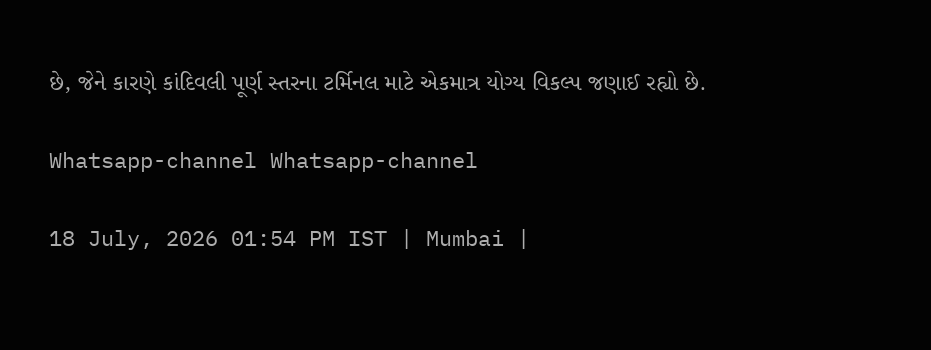છે, જેને કારણે કાંદિવલી પૂર્ણ સ્તરના ટર્મિનલ માટે એકમાત્ર યોગ્ય વિકલ્પ જણાઈ રહ્યો છે.

Whatsapp-channel Whatsapp-channel

18 July, 2026 01:54 PM IST | Mumbai |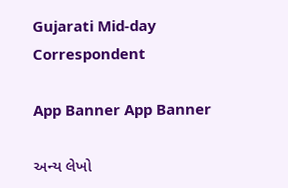Gujarati Mid-day Correspondent

App Banner App Banner

અન્ય લેખો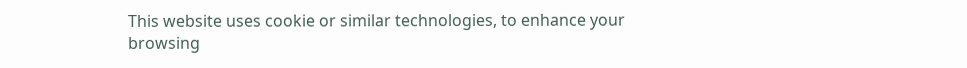This website uses cookie or similar technologies, to enhance your browsing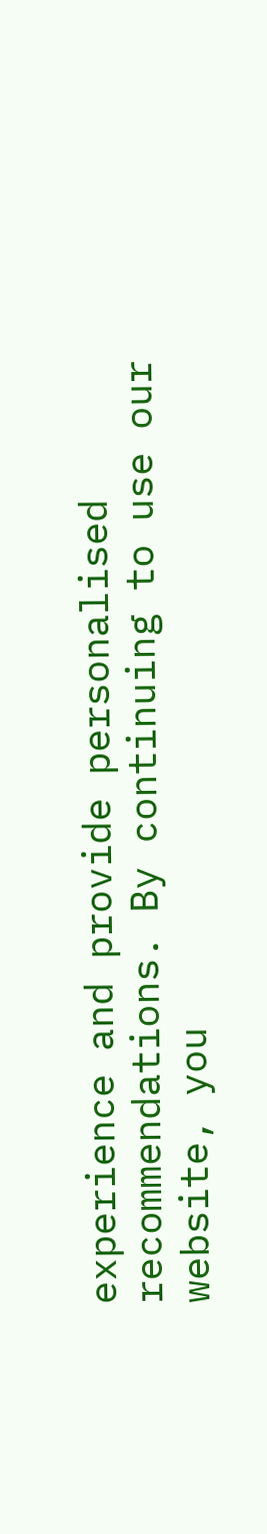experience and provide personalised recommendations. By continuing to use our website, you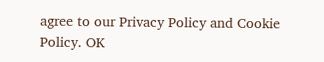agree to our Privacy Policy and Cookie Policy. OK